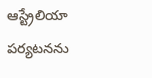ఆస్ట్రేలియా పర్యటనను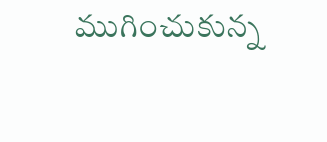ముగించుకున్న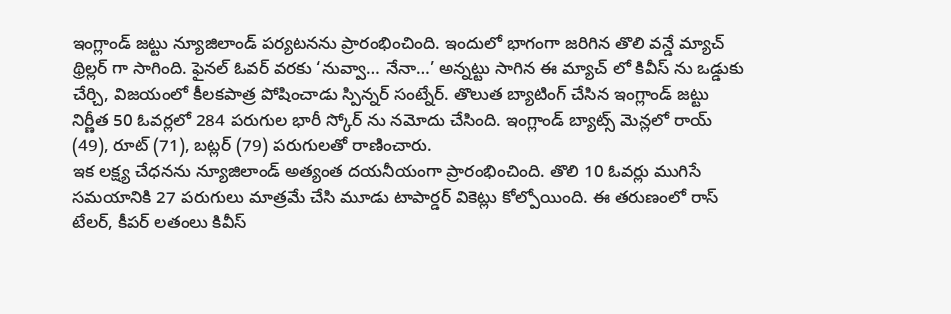ఇంగ్లాండ్ జట్టు న్యూజిలాండ్ పర్యటనను ప్రారంభించింది. ఇందులో భాగంగా జరిగిన తొలి వన్డే మ్యాచ్ థ్రిల్లర్ గా సాగింది. ఫైనల్ ఓవర్ వరకు ‘నువ్వా… నేనా…’ అన్నట్టు సాగిన ఈ మ్యాచ్ లో కివీస్ ను ఒడ్డుకు చేర్చి, విజయంలో కీలకపాత్ర పోషించాడు స్పిన్నర్ సంట్నేర్. తొలుత బ్యాటింగ్ చేసిన ఇంగ్లాండ్ జట్టు నిర్ణీత 50 ఓవర్లలో 284 పరుగుల భారీ స్కోర్ ను నమోదు చేసింది. ఇంగ్లాండ్ బ్యాట్స్ మెన్లలో రాయ్ (49), రూట్ (71), బట్లర్ (79) పరుగులతో రాణించారు.
ఇక లక్ష్య చేధనను న్యూజిలాండ్ అత్యంత దయనీయంగా ప్రారంభించింది. తొలి 10 ఓవర్లు ముగిసే సమయానికి 27 పరుగులు మాత్రమే చేసి మూడు టాపార్డర్ వికెట్లు కోల్పోయింది. ఈ తరుణంలో రాస్ టేలర్, కీపర్ లతంలు కివీస్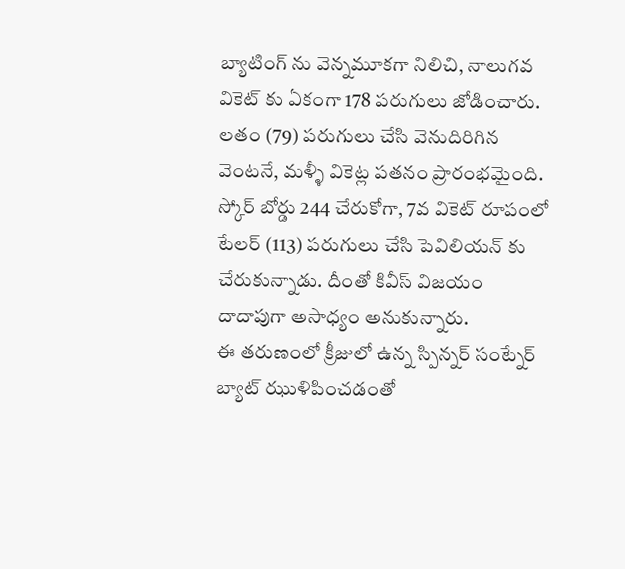బ్యాటింగ్ ను వెన్నమూకగా నిలిచి, నాలుగవ వికెట్ కు ఏకంగా 178 పరుగులు జోడించారు. లతం (79) పరుగులు చేసి వెనుదిరిగిన వెంటనే, మళ్ళీ వికెట్ల పతనం ప్రారంభమైంది. స్కోర్ బోర్డు 244 చేరుకోగా, 7వ వికెట్ రూపంలో టేలర్ (113) పరుగులు చేసి పెవిలియన్ కు చేరుకున్నాడు. దీంతో కివీస్ విజయం దాదాపుగా అసాధ్యం అనుకున్నారు.
ఈ తరుణంలో క్రీజులో ఉన్న స్పిన్నర్ సంట్నేర్ బ్యాట్ ఝుళిపించడంతో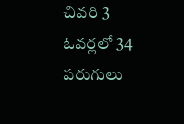చివరి 3 ఓవర్లలో 34 పరుగులు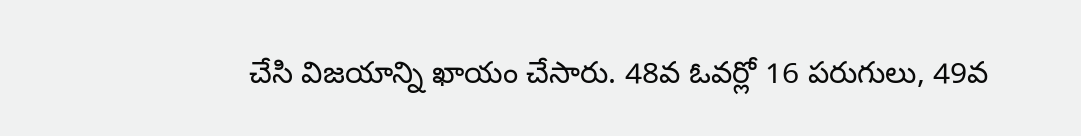చేసి విజయాన్ని ఖాయం చేసారు. 48వ ఓవర్లో 16 పరుగులు, 49వ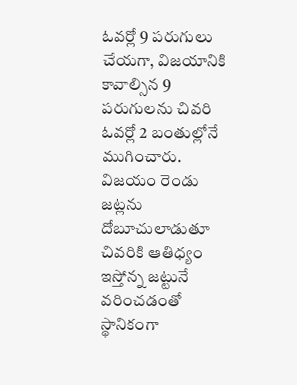ఓవర్లో 9 పరుగులు చేయగా, విజయానికి కావాల్సిన 9 పరుగులను చివరి ఓవర్లో 2 బంతుల్లోనే ముగించారు. విజయం రెండు జట్లను దోబూచులాడుతూ చివరికి ఆతిధ్యం ఇస్తోన్న జట్టునే వరించడంతో స్థానికంగా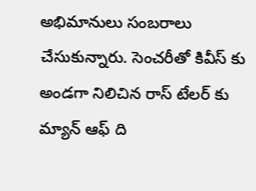అభిమానులు సంబరాలు చేసుకున్నారు. సెంచరీతో కివీస్ కు అండగా నిలిచిన రాస్ టేలర్ కు మ్యాన్ ఆఫ్ ది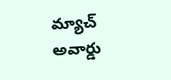మ్యాచ్ అవార్డు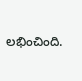లభించింది.